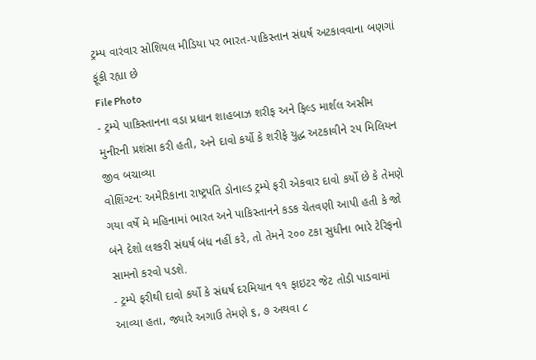ટ્રમ્પ વારંવાર સોશિયલ મીડિયા પર ભારત-પાકિસ્તાન સંઘર્ષ અટકાવવાના બણગાં ફૂંકી રહ્યા છે
File Photo
- ટ્રમ્પે પાકિસ્તાનના વડા પ્રધાન શાહબાઝ શરીફ અને ફિલ્ડ માર્શલ અસીમ મુનીરની પ્રશંસા કરી હતી, અને દાવો કર્યો કે શરીફે યુદ્ધ અટકાવીને ૨૫ મિલિયન જીવ બચાવ્યા
વોશિંગ્ટન: અમેરિકાના રાષ્ટ્રપતિ ડોનાલ્ડ ટ્રમ્પે ફરી એકવાર દાવો કર્યો છે કે તેમણે ગયા વર્ષે મે મહિનામાં ભારત અને પાકિસ્તાનને કડક ચેતવણી આપી હતી કે જો બંને દેશો લશ્કરી સંઘર્ષ બંધ નહીં કરે, તો તેમને ૨૦૦ ટકા સુધીના ભારે ટેરિફનો સામનો કરવો પડશે.
- ટ્રમ્પે ફરીથી દાવો કર્યો કે સંઘર્ષ દરમિયાન ૧૧ ફાઇટર જેટ તોડી પાડવામાં આવ્યા હતા, જ્યારે અગાઉ તેમણે ૬, ૭ અથવા ૮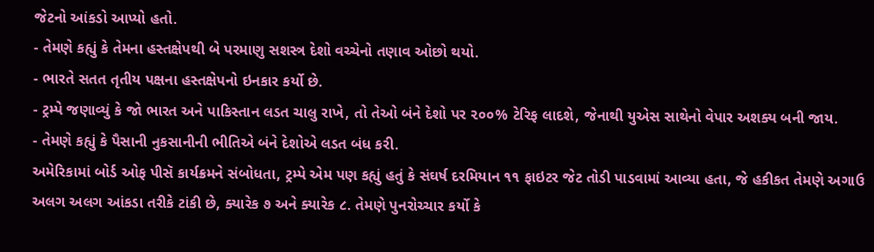જેટનો આંકડો આપ્યો હતો.
- તેમણે કહ્યું કે તેમના હસ્તક્ષેપથી બે પરમાણુ સશસ્ત્ર દેશો વચ્ચેનો તણાવ ઓછો થયો.
- ભારતે સતત તૃતીય પક્ષના હસ્તક્ષેપનો ઇનકાર કર્યો છે.
- ટ્રમ્પે જણાવ્યું કે જો ભારત અને પાકિસ્તાન લડત ચાલુ રાખે, તો તેઓ બંને દેશો પર ૨૦૦% ટેરિફ લાદશે, જેનાથી યુએસ સાથેનો વેપાર અશક્ય બની જાય.
- તેમણે કહ્યું કે પૈસાની નુકસાનીની ભીતિએ બંને દેશોએ લડત બંધ કરી.
અમેરિકામાં બોર્ડ ઓફ પીસૅ કાર્યક્રમને સંબોધતા, ટ્રમ્પે એમ પણ કહ્યું હતું કે સંઘર્ષ દરમિયાન ૧૧ ફાઇટર જેટ તોડી પાડવામાં આવ્યા હતા, જે હકીકત તેમણે અગાઉ અલગ અલગ આંકડા તરીકે ટાંકી છે, ક્યારેક ૭ અને ક્યારેક ૮. તેમણે પુનરોચ્ચાર કર્યો કે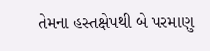તેમના હસ્તક્ષેપથી બે પરમાણુ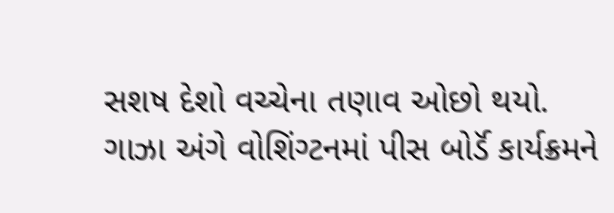સશષ દેશો વચ્ચેના તણાવ ઓછો થયો.
ગાઝા અંગે વોશિંગ્ટનમાં પીસ બોર્ડૅ કાર્યક્રમને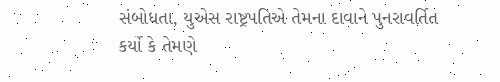સંબોધતા, યુએસ રાષ્ટ્રપતિએ તેમના દાવાને પુનરાવર્તિત કર્યો કે તેમણે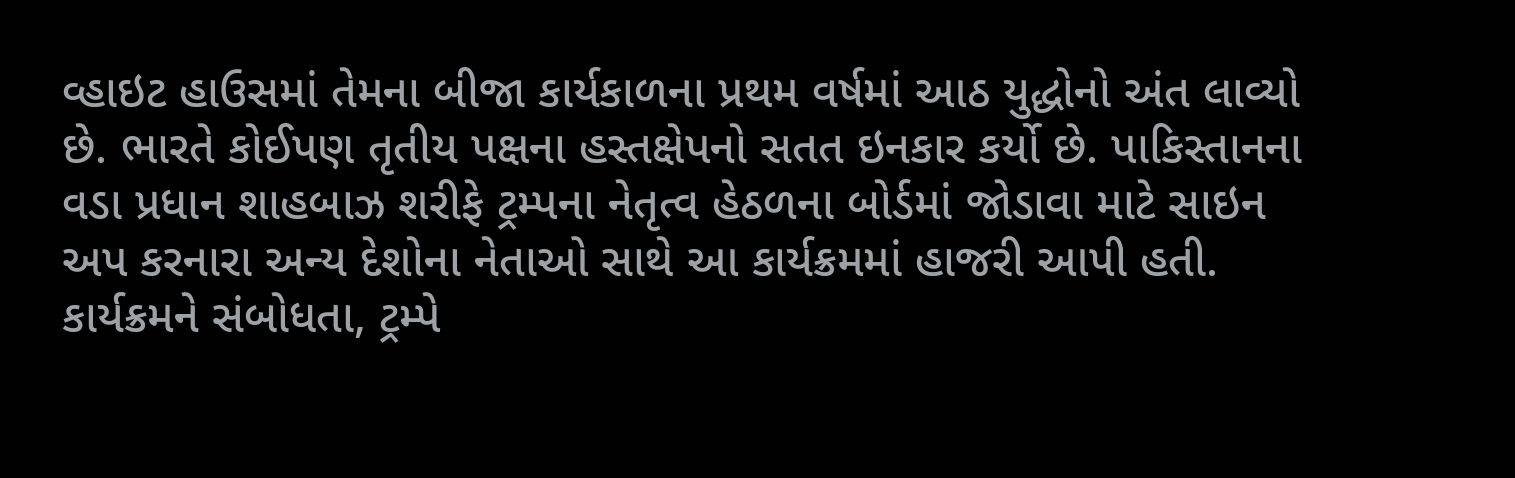વ્હાઇટ હાઉસમાં તેમના બીજા કાર્યકાળના પ્રથમ વર્ષમાં આઠ યુદ્ધોનો અંત લાવ્યો છે. ભારતે કોઈપણ તૃતીય પક્ષના હસ્તક્ષેપનો સતત ઇનકાર કર્યો છે. પાકિસ્તાનના વડા પ્રધાન શાહબાઝ શરીફે ટ્રમ્પના નેતૃત્વ હેઠળના બોર્ડમાં જોડાવા માટે સાઇન અપ કરનારા અન્ય દેશોના નેતાઓ સાથે આ કાર્યક્રમમાં હાજરી આપી હતી.
કાર્યક્રમને સંબોધતા, ટ્રમ્પે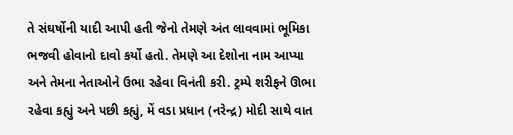તે સંઘર્ષોની યાદી આપી હતી જેનો તેમણે અંત લાવવામાં ભૂમિકા ભજવી હોવાનો દાવો કર્યો હતો. તેમણે આ દેશોના નામ આપ્યા અને તેમના નેતાઓને ઉભા રહેવા વિનંતી કરી. ટ્રમ્પે શરીફને ઊભા રહેવા કહ્યું અને પછી કહ્યું, મેં વડા પ્રધાન (નરેન્દ્ર) મોદી સાથે વાત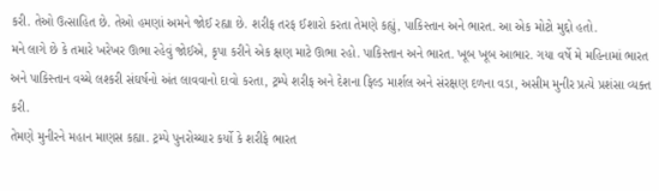કરી. તેઓ ઉત્સાહિત છે. તેઓ હમણાં અમને જોઈ રહ્યા છે. શરીફ તરફ ઈશારો કરતા તેમણે કહ્યું, પાકિસ્તાન અને ભારત. આ એક મોટો મુદ્દો હતો.
મને લાગે છે કે તમારે ખરેખર ઊભા રહેવું જોઈએ, કૃપા કરીને એક ક્ષણ માટે ઊભા રહો. પાકિસ્તાન અને ભારત. ખૂબ ખૂબ આભાર. ગયા વર્ષે મે મહિનામાં ભારત અને પાકિસ્તાન વચ્ચે લશ્કરી સંઘર્ષનો અંત લાવવાનો દાવો કરતા, ટ્રમ્પે શરીફ અને દેશના ફિલ્ડ માર્શલ અને સંરક્ષણ દળના વડા, અસીમ મુનીર પ્રત્યે પ્રશંસા વ્યક્ત કરી.
તેમણે મુનીરને મહાન માણસ કહ્યા. ટ્રમ્પે પુનરોચ્ચાર કર્યો કે શરીફે ભારત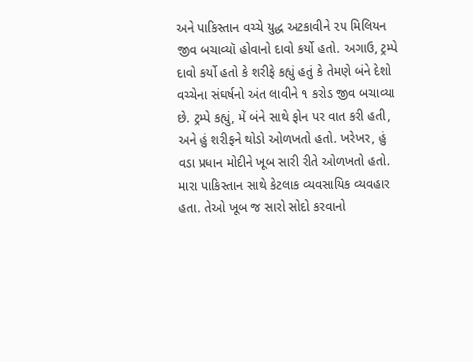અને પાકિસ્તાન વચ્ચે યુદ્ધ અટકાવીને ૨૫ મિલિયન જીવ બચાવ્યૉ હોવાનો દાવો કર્યો હતો. અગાઉ, ટ્રમ્પે દાવો કર્યો હતો કે શરીફે કહ્યું હતું કે તેમણે બંને દેશો વચ્ચેના સંઘર્ષનો અંત લાવીને ૧ કરોડ જીવ બચાવ્યા છે. ટ્રમ્પે કહ્યું, મેં બંને સાથે ફોન પર વાત કરી હતી, અને હું શરીફને થોડો ઓળખતો હતો. ખરેખર, હું વડા પ્રધાન મોદીને ખૂબ સારી રીતે ઓળખતો હતો.
મારા પાકિસ્તાન સાથે કેટલાક વ્યવસાયિક વ્યવહાર હતા. તેઓ ખૂબ જ સારો સોદો કરવાનો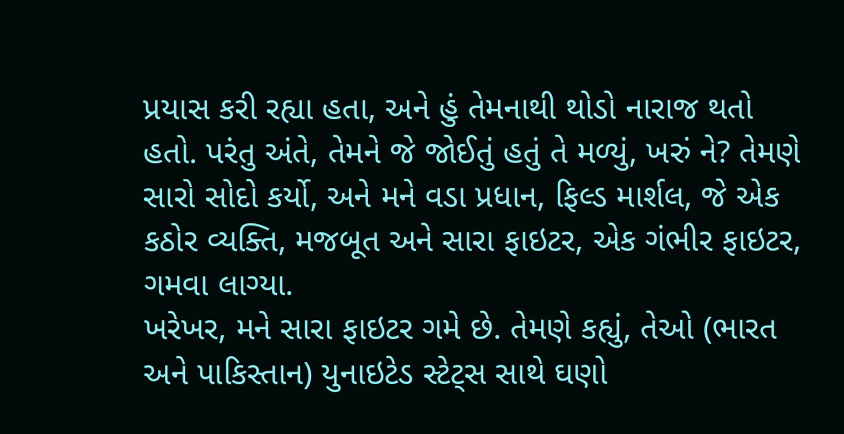પ્રયાસ કરી રહ્યા હતા, અને હું તેમનાથી થોડો નારાજ થતો હતો. પરંતુ અંતે, તેમને જે જોઈતું હતું તે મળ્યું, ખરું ને? તેમણે સારો સોદો કર્યો, અને મને વડા પ્રધાન, ફિલ્ડ માર્શલ, જે એક કઠોર વ્યક્તિ, મજબૂત અને સારા ફાઇટર, એક ગંભીર ફાઇટર, ગમવા લાગ્યા.
ખરેખર, મને સારા ફાઇટર ગમે છે. તેમણે કહ્યું, તેઓ (ભારત અને પાકિસ્તાન) યુનાઇટેડ સ્ટેટ્સ સાથે ઘણો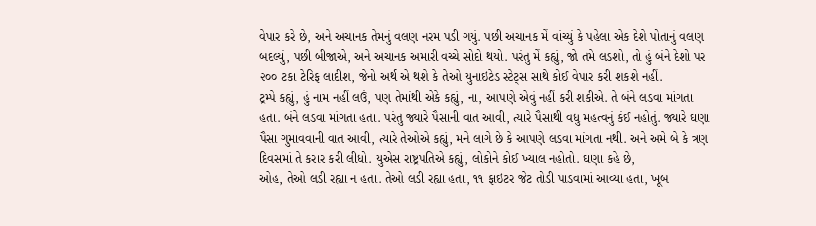વેપાર કરે છે, અને અચાનક તેમનું વલણ નરમ પડી ગયું. પછી અચાનક મેં વાંચ્યું કે પહેલા એક દેશે પોતાનું વલણ બદલ્યું, પછી બીજાએ, અને અચાનક અમારી વચ્ચે સોદો થયો. પરંતુ મેં કહ્યું, જો તમે લડશો, તો હું બંને દેશો પર ૨૦૦ ટકા ટેરિફ લાદીશ, જેનો અર્થ એ થશે કે તેઓ યુનાઇટેડ સ્ટેટ્સ સાથે કોઈ વેપાર કરી શકશે નહીં.
ટ્રમ્પે કહ્યું, હું નામ નહીં લઉં, પણ તેમાંથી એકે કહ્યું, ના, આપણે એવું નહીં કરી શકીએ. તે બંને લડવા માંગતા હતા. બંને લડવા માંગતા હતા. પરંતુ જ્યારે પૈસાની વાત આવી, ત્યારે પૈસાથી વધુ મહત્વનું કંઈ નહોતું. જ્યારે ઘણા પૈસા ગુમાવવાની વાત આવી, ત્યારે તેઓએ કહ્યું, મને લાગે છે કે આપણે લડવા માંગતા નથી. અને અમે બે કે ત્રણ દિવસમાં તે કરાર કરી લીધો. યુએસ રાષ્ટ્રપતિએ કહ્યું, લોકોને કોઈ ખ્યાલ નહોતો. ઘણા કહે છે,
ઓહ, તેઓ લડી રહ્યા ન હતા. તેઓ લડી રહ્યા હતા, ૧૧ ફાઇટર જેટ તોડી પાડવામાં આવ્યા હતા, ખૂબ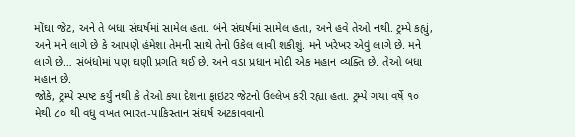મોંઘા જેટ, અને તે બધા સંઘર્ષમાં સામેલ હતા. બંને સંઘર્ષમાં સામેલ હતા, અને હવે તેઓ નથી. ટ્રમ્પે કહ્યું, અને મને લાગે છે કે આપણે હંમેશા તેમની સાથે તેનો ઉકેલ લાવી શકીશું. મને ખરેખર એવું લાગે છે. મને લાગે છે… સંબંધોમાં પણ ઘણી પ્રગતિ થઈ છે. અને વડા પ્રધાન મોદી એક મહાન વ્યક્તિ છે. તેઓ બધા મહાન છે.
જોકે, ટ્રમ્પે સ્પષ્ટ કર્યું નથી કે તેઓ કયા દેશના ફાઇટર જેટનો ઉલ્લેખ કરી રહ્યા હતા. ટ્રમ્પે ગયા વર્ષે ૧૦ મેથી ૮૦ થી વધુ વખત ભારત-પાકિસ્તાન સંઘર્ષ અટકાવવાનો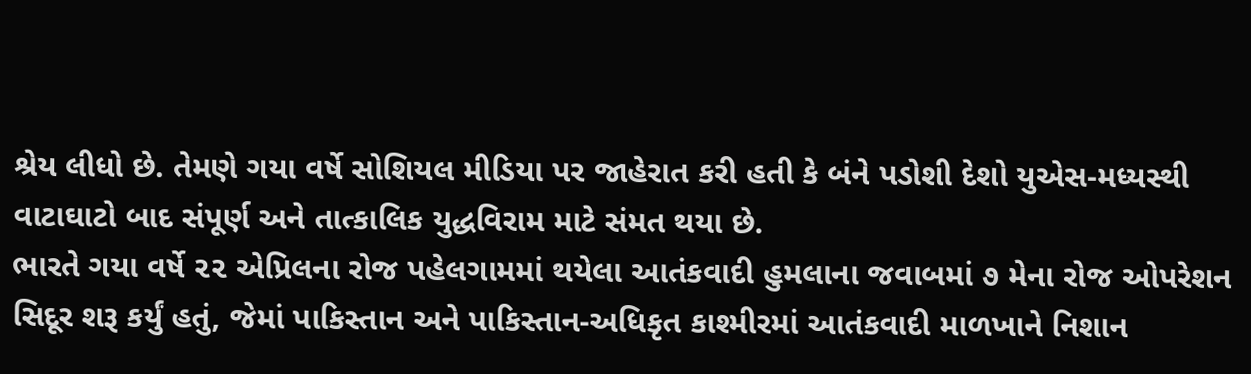શ્રેય લીધો છે. તેમણે ગયા વર્ષે સોશિયલ મીડિયા પર જાહેરાત કરી હતી કે બંને પડોશી દેશો યુએસ-મધ્યસ્થી વાટાઘાટો બાદ સંપૂર્ણ અને તાત્કાલિક યુદ્ધવિરામ માટે સંમત થયા છે.
ભારતે ગયા વર્ષે ૨૨ એપ્રિલના રોજ પહેલગામમાં થયેલા આતંકવાદી હુમલાના જવાબમાં ૭ મેના રોજ ઓપરેશન સિદૂર શરૂ કર્યું હતું, જેમાં પાકિસ્તાન અને પાકિસ્તાન-અધિકૃત કાશ્મીરમાં આતંકવાદી માળખાને નિશાન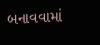બનાવવામાં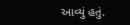આવ્યું હતું.